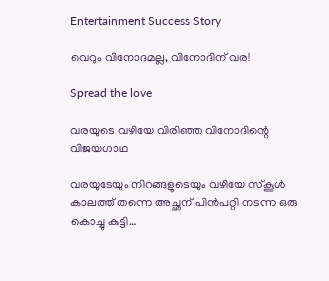Entertainment Success Story

വെറും വിനോദമല്ല, വിനോദിന് വര!

Spread the love

വരയുടെ വഴിയേ വിരിഞ്ഞ വിനോദിന്റെ വിജയഗാഥ

വരയുടേയും നിറങ്ങളുടെയും വഴിയേ സ്‌കൂള്‍ കാലത്ത് തന്നെ അച്ഛന് പിന്‍പറ്റി നടന്ന ഒരു കൊച്ചു കുട്ടി…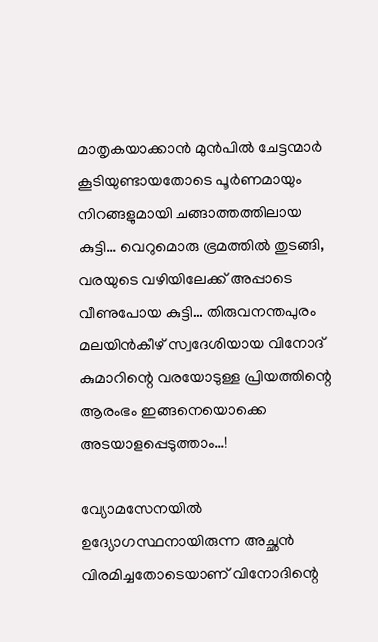മാതൃകയാക്കാന്‍ മുന്‍പില്‍ ചേട്ടന്മാര്‍ കൂടിയുണ്ടായതോടെ പൂര്‍ണമായും നിറങ്ങളുമായി ചങ്ങാത്തത്തിലായ കുട്ടി… വെറുമൊരു ഭ്രമത്തില്‍ തുടങ്ങി, വരയുടെ വഴിയിലേക്ക് അപ്പാടെ വീണുപോയ കുട്ടി… തിരുവനന്തപുരം മലയിന്‍കീഴ് സ്വദേശിയായ വിനോദ് കുമാറിന്റെ വരയോടുള്ള പ്രിയത്തിന്റെ ആരംഭം ഇങ്ങനെയൊക്കെ അടയാളപ്പെടുത്താം…!

വ്യോമസേനയില്‍ ഉദ്യോഗസ്ഥനായിരുന്ന അച്ഛന്‍ വിരമിച്ചതോടെയാണ് വിനോദിന്റെ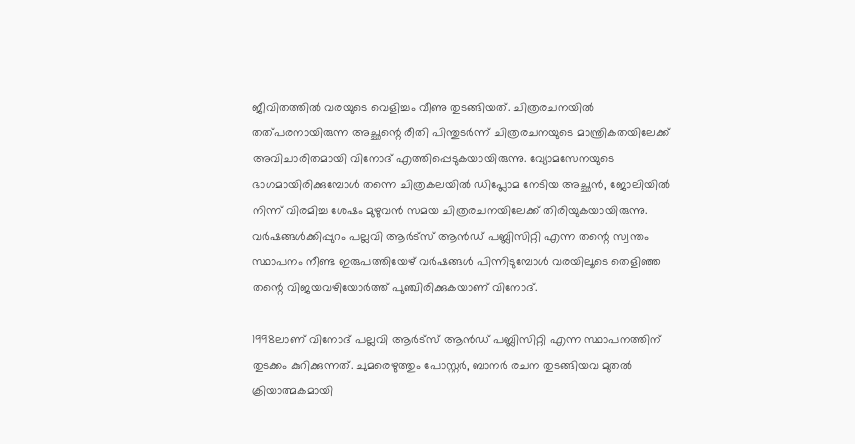ജീവിതത്തില്‍ വരയുടെ വെളിച്ചം വീണു തുടങ്ങിയത്. ചിത്രരചനയില്‍ തത്പരനായിരുന്ന അച്ഛന്റെ രീതി പിന്തുടര്‍ന്ന് ചിത്രരചനയുടെ മാന്ത്രികതയിലേക്ക് അവിചാരിതമായി വിനോദ് എത്തിപ്പെടുകയായിരുന്നു. വ്യോമസേനയുടെ ഭാഗമായിരിക്കുമ്പോള്‍ തന്നെ ചിത്രകലയില്‍ ഡിപ്ലോമ നേടിയ അച്ഛന്‍, ജോലിയില്‍ നിന്ന് വിരമിച്ച ശേഷം മുഴുവന്‍ സമയ ചിത്രരചനയിലേക്ക് തിരിയുകയായിരുന്നു. വര്‍ഷങ്ങള്‍ക്കിപ്പുറം പല്ലവി ആര്‍ട്‌സ് ആന്‍ഡ് പബ്ലിസിറ്റി എന്ന തന്റെ സ്വന്തം സ്ഥാപനം നീണ്ട ഇരുപത്തിയേഴ് വര്‍ഷങ്ങള്‍ പിന്നിടുമ്പോള്‍ വരയിലൂടെ തെളിഞ്ഞ തന്റെ വിജയവഴിയോര്‍ത്ത് പുഞ്ചിരിക്കുകയാണ് വിനോദ്.

1998ലാണ് വിനോദ് പല്ലവി ആര്‍ട്‌സ് ആന്‍ഡ് പബ്ലിസിറ്റി എന്ന സ്ഥാപനത്തിന് തുടക്കം കുറിക്കുന്നത്. ചുമരെഴുത്തും പോസ്റ്റര്‍, ബാനര്‍ രചന തുടങ്ങിയവ മുതല്‍ ക്രിയാത്മകമായി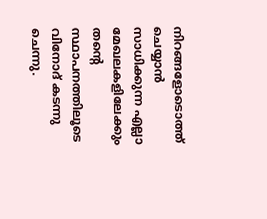നിറങ്ങളോടൊത്ത് ചെയ്യാന്‍ സാധിക്കുന്ന എല്ലാ മേഖലകളിലേക്കും തന്റെ സ്ഥാപനത്തിലൂടെ വിനോദ് കടന്നു ചെന്നു.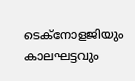ടെക്‌നോളജിയും കാലഘട്ടവും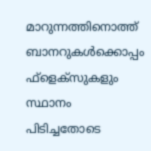മാറുന്നത്തിനൊത്ത് ബാനറുകള്‍ക്കൊപ്പം ഫ്‌ളെക്‌സുകളും സ്ഥാനം പിടിച്ചതോടെ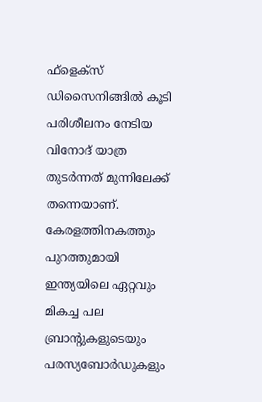ഫ്‌ളെക്‌സ് ഡിസൈനിങ്ങില്‍ കൂടി പരിശീലനം നേടിയ വിനോദ് യാത്ര തുടര്‍ന്നത് മുന്നിലേക്ക് തന്നെയാണ്. കേരളത്തിനകത്തും പുറത്തുമായി ഇന്ത്യയിലെ ഏറ്റവും മികച്ച പല ബ്രാന്റുകളുടെയും പരസ്യബോര്‍ഡുകളും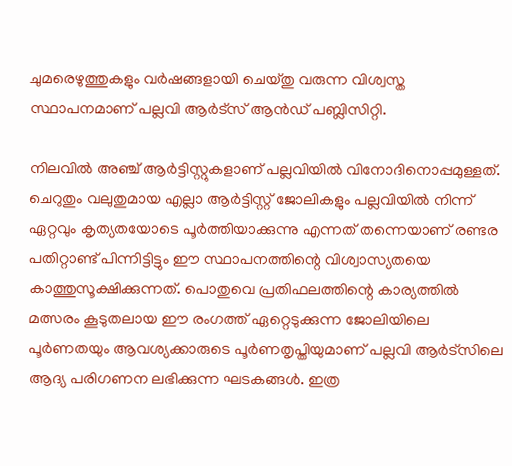ചുമരെഴുത്തുകളും വര്‍ഷങ്ങളായി ചെയ്തു വരുന്ന വിശ്വസ്ത സ്ഥാപനമാണ് പല്ലവി ആര്‍ട്‌സ് ആന്‍ഡ് പബ്ലിസിറ്റി.

നിലവില്‍ അഞ്ച് ആര്‍ട്ടിസ്റ്റുകളാണ് പല്ലവിയില്‍ വിനോദിനൊപ്പമുള്ളത്. ചെറുതും വലുതുമായ എല്ലാ ആര്‍ട്ടിസ്റ്റ് ജോലികളും പല്ലവിയില്‍ നിന്ന് ഏറ്റവും കൃത്യതയോടെ പൂര്‍ത്തിയാക്കുന്നു എന്നത് തന്നെയാണ് രണ്ടര പതിറ്റാണ്ട് പിന്നിട്ടിട്ടും ഈ സ്ഥാപനത്തിന്റെ വിശ്വാസ്യതയെ കാത്തുസൂക്ഷിക്കുന്നത്. പൊതുവെ പ്രതിഫലത്തിന്റെ കാര്യത്തില്‍ മത്സരം കൂടുതലായ ഈ രംഗത്ത് ഏറ്റെടുക്കുന്ന ജോലിയിലെ പൂര്‍ണതയും ആവശ്യക്കാരുടെ പൂര്‍ണതൃപ്തിയുമാണ് പല്ലവി ആര്‍ട്‌സിലെ ആദ്യ പരിഗണന ലഭിക്കുന്ന ഘടകങ്ങള്‍. ഇത്ര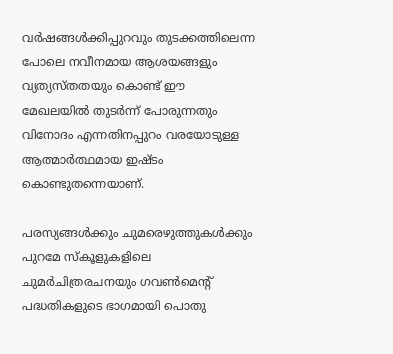വര്‍ഷങ്ങള്‍ക്കിപ്പുറവും തുടക്കത്തിലെന്ന പോലെ നവീനമായ ആശയങ്ങളും വ്യത്യസ്തതയും കൊണ്ട് ഈ മേഖലയില്‍ തുടര്‍ന്ന് പോരുന്നതും വിനോദം എന്നതിനപ്പുറം വരയോടുള്ള ആത്മാര്‍ത്ഥമായ ഇഷ്ടം കൊണ്ടുതന്നെയാണ്.

പരസ്യങ്ങള്‍ക്കും ചുമരെഴുത്തുകള്‍ക്കും പുറമേ സ്‌കൂളുകളിലെ ചുമര്‍ചിത്രരചനയും ഗവണ്‍മെന്റ് പദ്ധതികളുടെ ഭാഗമായി പൊതു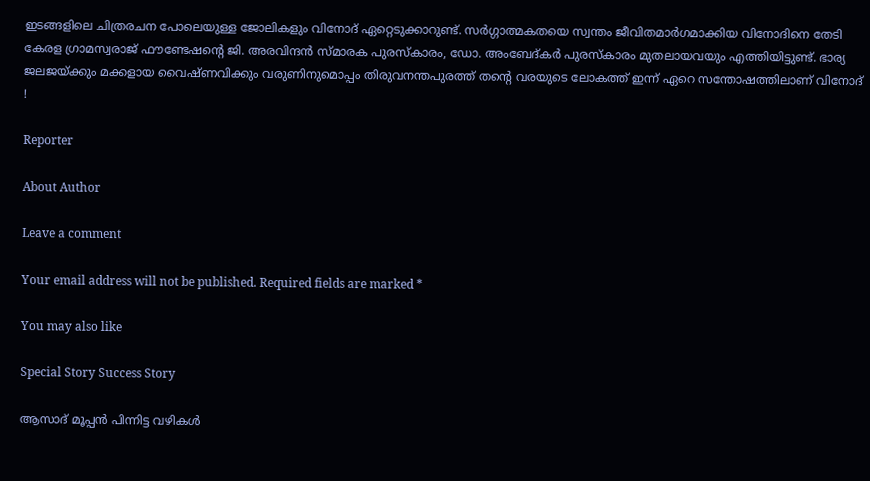ഇടങ്ങളിലെ ചിത്രരചന പോലെയുള്ള ജോലികളും വിനോദ് ഏറ്റെടുക്കാറുണ്ട്. സര്‍ഗ്ഗാത്മകതയെ സ്വന്തം ജീവിതമാര്‍ഗമാക്കിയ വിനോദിനെ തേടി കേരള ഗ്രാമസ്വരാജ് ഫൗണ്ടേഷന്റെ ജി. അരവിന്ദന്‍ സ്മാരക പുരസ്‌കാരം, ഡോ. അംബേദ്കര്‍ പുരസ്‌കാരം മുതലായവയും എത്തിയിട്ടുണ്ട്. ഭാര്യ ജലജയ്ക്കും മക്കളായ വൈഷ്ണവിക്കും വരുണിനുമൊപ്പം തിരുവനന്തപുരത്ത് തന്റെ വരയുടെ ലോകത്ത് ഇന്ന് ഏറെ സന്തോഷത്തിലാണ് വിനോദ് !

Reporter

About Author

Leave a comment

Your email address will not be published. Required fields are marked *

You may also like

Special Story Success Story

ആസാദ് മൂപ്പന്‍ പിന്നിട്ട വഴികള്‍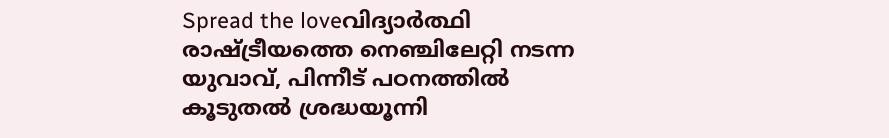Spread the loveവിദ്യാര്‍ത്ഥി രാഷ്ട്രീയത്തെ നെഞ്ചിലേറ്റി നടന്ന യുവാവ്, പിന്നീട് പഠനത്തില്‍ കൂടുതല്‍ ശ്രദ്ധയൂന്നി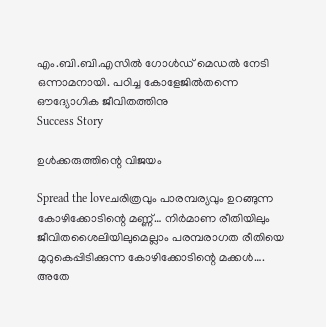എം.ബി.ബി.എസില്‍ ഗോള്‍ഡ് മെഡല്‍ നേടി ഒന്നാമനായി. പഠിച്ച കോളേജില്‍തന്നെ ഔദ്യോഗിക ജീവിതത്തിനു
Success Story

ഉള്‍ക്കരുത്തിന്റെ വിജയം

Spread the loveചരിത്രവും പാരമ്പര്യവും ഉറങ്ങുന്ന കോഴിക്കോടിന്റെ മണ്ണ്… നിര്‍മാണ രീതിയിലും ജീവിതശൈലിയിലുമെല്ലാം പരമ്പരാഗത രീതിയെ മുറുകെപ്പിടിക്കുന്ന കോഴിക്കോടിന്റെ മക്കള്‍…. അതേ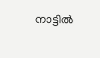നാട്ടില്‍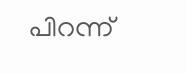പിറന്ന്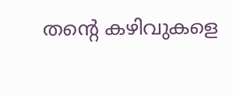തന്റെ കഴിവുകളെ